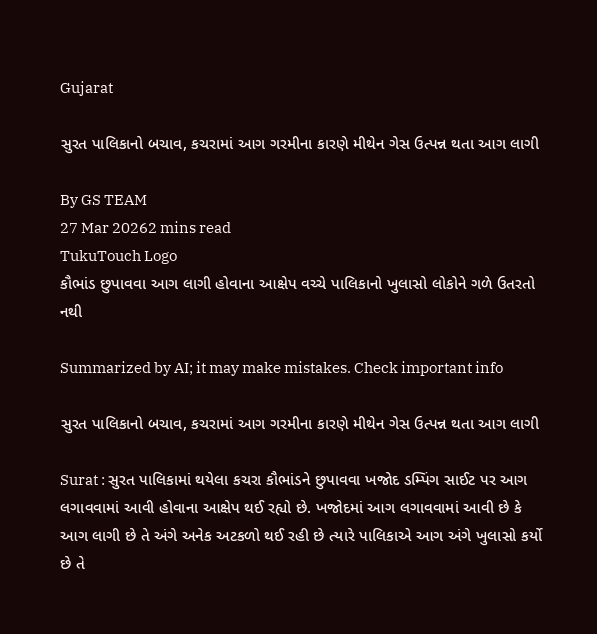Gujarat

સુરત પાલિકાનો બચાવ, કચરામાં આગ ગરમીના કારણે મીથેન ગેસ ઉત્પન્ન થતા આગ લાગી

By GS TEAM
27 Mar 20262 mins read
TukuTouch Logo
કૌભાંડ છુપાવવા આગ લાગી હોવાના આક્ષેપ વચ્ચે પાલિકાનો ખુલાસો લોકોને ગળે ઉતરતો નથી

Summarized by AI; it may make mistakes. Check important info

સુરત પાલિકાનો બચાવ, કચરામાં આગ ગરમીના કારણે મીથેન ગેસ ઉત્પન્ન થતા આગ લાગી

Surat : સુરત પાલિકામાં થયેલા કચરા કૌભાંડને છુપાવવા ખજોદ ડમ્પિંગ સાઈટ પર આગ લગાવવામાં આવી હોવાના આક્ષેપ થઈ રહ્યો છે. ખજોદમાં આગ લગાવવામાં આવી છે કે આગ લાગી છે તે અંગે અનેક અટકળો થઈ રહી છે ત્યારે પાલિકાએ આગ અંગે ખુલાસો કર્યો છે તે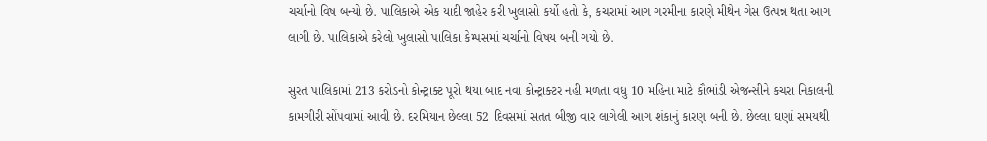ચર્ચાનો વિષ બન્યો છે. પાલિકાએ એક યાદી જાહેર કરી ખુલાસો કર્યો હતો કે, કચરામાં આગ ગરમીના કારણે મીથેન ગેસ ઉત્પન્ન થતા આગ લાગી છે. પાલિકાએ કરેલો ખુલાસો પાલિકા કેમ્પસમાં ચર્ચાનો વિષય બની ગયો છે.

સુરત પાલિકામાં 213 કરોડનો કોન્ટ્રાક્ટ પૂરો થયા બાદ નવા કોન્ટ્રાક્ટર નહી મળતા વધુ 10 મહિના માટે કૌભાંડી એજન્સીને કચરા નિકાલની કામગીરી સોંપવામાં આવી છે. દરમિયાન છેલ્લા 52 દિવસમાં સતત બીજી વાર લાગેલી આગ શંકાનું કારણ બની છે. છેલ્લા ઘણાં સમયથી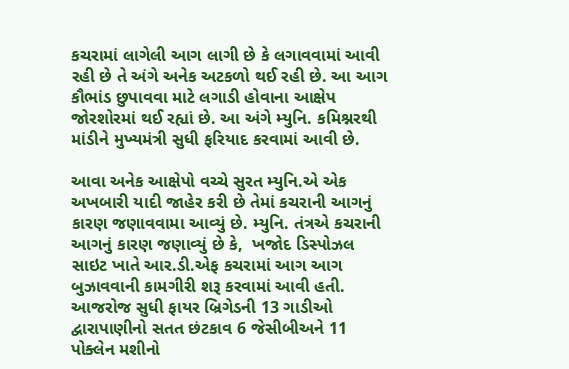કચરામાં લાગેલી આગ લાગી છે કે લગાવવામાં આવી રહી છે તે અંગે અનેક અટકળો થઈ રહી છે. આ આગ કૌભાંડ છુપાવવા માટે લગાડી હોવાના આક્ષેપ જોરશોરમાં થઈ રહ્યાં છે. આ અંગે મ્યુનિ. કમિશ્નરથી માંડીને મુખ્યમંત્રી સુધી ફરિયાદ કરવામાં આવી છે.

આવા અનેક આક્ષેપો વચ્ચે સુરત મ્યુનિ.એ એક અખબારી યાદી જાહેર કરી છે તેમાં કચરાની આગનું કારણ જણાવવામા આવ્યું છે. મ્યુનિ. તંત્રએ કચરાની આગનું કારણ જણાવ્યું છે કે,  ખજોદ ડિસ્પોઝલ સાઇટ ખાતે આર.ડી.એફ કચરામાં આગ આગ બુઝાવવાની કામગીરી શરૂ કરવામાં આવી હતી. આજરોજ સુધી ફાયર બ્રિગેડની 13 ગાડીઓ દ્વારાપાણીનો સતત છંટકાવ 6 જેસીબીઅને 11 પોક્લેન મશીનો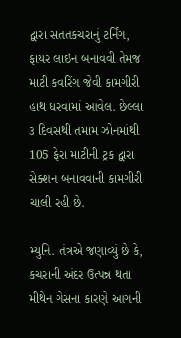દ્વારા સતતકચરાનું ટર્નિંગ, ફાયર લાઇન બનાવવી તેમજ માટી કવરિંગ જેવી કામગીરી હાથ ધરવામાં આવેલ. છેલ્લા ૩ દિવસથી તમામ ઝોનમાંથી 105 ફેરા માટીની ટ્રક દ્વારા સેક્શન બનાવવાની કામગીરી ચાલી રહી છે.

મ્યુનિ. તંત્રએ જણાવ્યું છે કે, કચરાની અંદર ઉત્પન્ન થતા મીથેન ગેસના કારણે આગની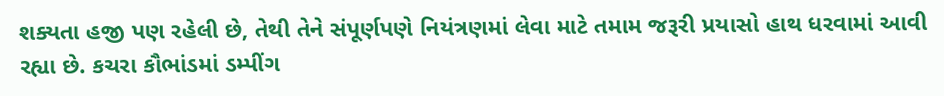શક્યતા હજી પણ રહેલી છે, તેથી તેને સંપૂર્ણપણે નિયંત્રણમાં લેવા માટે તમામ જરૂરી પ્રયાસો હાથ ધરવામાં આવી રહ્યા છે. કચરા કૌભાંડમાં ડમ્પીંગ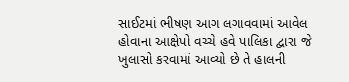સાઈટમાં ભીષણ આગ લગાવવામાં આવેલ હોવાના આક્ષેપો વચ્ચે હવે પાલિકા દ્વારા જે ખુલાસો કરવામાં આવ્યો છે તે હાલની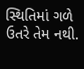સ્થિતિમાં ગળે ઉતરે તેમ નથી.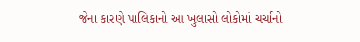જેના કારણે પાલિકાનો આ ખુલાસો લોકોમાં ચર્ચાનો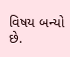વિષય બન્યો છે.